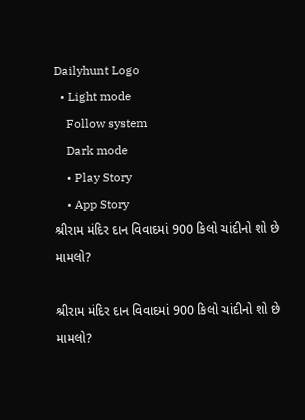Dailyhunt Logo
  • Light mode
    Follow system
    Dark mode
    • Play Story
    • App Story
શ્રીરામ મંદિર દાન વિવાદમાં 900 કિલો ચાંદીનો શો છે મામલો?

શ્રીરામ મંદિર દાન વિવાદમાં 900 કિલો ચાંદીનો શો છે મામલો?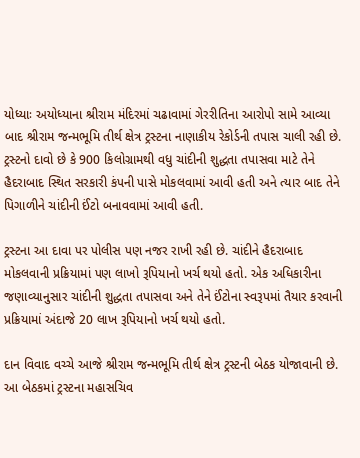યોધ્યાઃ અયોધ્યાના શ્રીરામ મંદિરમાં ચઢાવામાં ગેરરીતિના આરોપો સામે આવ્યા બાદ શ્રીરામ જન્મભૂમિ તીર્થ ક્ષેત્ર ટ્રસ્ટના નાણાકીય રેકોર્ડની તપાસ ચાલી રહી છે. ટ્રસ્ટનો દાવો છે કે 900 કિલોગ્રામથી વધુ ચાંદીની શુદ્ધતા તપાસવા માટે તેને હૈદરાબાદ સ્થિત સરકારી કંપની પાસે મોકલવામાં આવી હતી અને ત્યાર બાદ તેને પિગાળીને ચાંદીની ઈંટો બનાવવામાં આવી હતી.

ટ્રસ્ટના આ દાવા પર પોલીસ પણ નજર રાખી રહી છે. ચાંદીને હૈદરાબાદ મોકલવાની પ્રક્રિયામાં પણ લાખો રૂપિયાનો ખર્ચ થયો હતો. એક અધિકારીના જણાવ્યાનુસાર ચાંદીની શુદ્ધતા તપાસવા અને તેને ઈંટોના સ્વરૂપમાં તૈયાર કરવાની પ્રક્રિયામાં અંદાજે 20 લાખ રૂપિયાનો ખર્ચ થયો હતો.

દાન વિવાદ વચ્ચે આજે શ્રીરામ જન્મભૂમિ તીર્થ ક્ષેત્ર ટ્રસ્ટની બેઠક યોજાવાની છે. આ બેઠકમાં ટ્રસ્ટના મહાસચિવ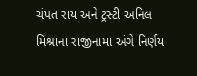ચંપત રાય અને ટ્રસ્ટી અનિલ મિશ્રાના રાજીનામા અંગે નિર્ણય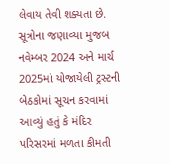લેવાય તેવી શક્યતા છે. સૂત્રોના જણાવ્યા મુજબ નવેમ્બર 2024 અને માર્ચ 2025માં યોજાયેલી ટ્રસ્ટની બેઠકોમાં સૂચન કરવામાં આવ્યું હતું કે મંદિર પરિસરમાં મળતા કીમતી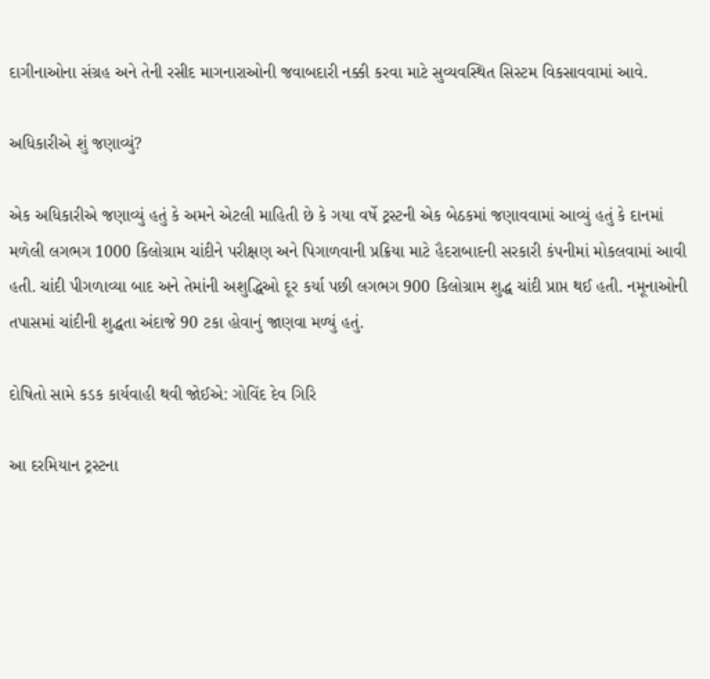દાગીનાઓના સંગ્રહ અને તેની રસીદ માગનારાઓની જવાબદારી નક્કી કરવા માટે સુવ્યવસ્થિત સિસ્ટમ વિકસાવવામાં આવે.

અધિકારીએ શું જણાવ્યું?

એક અધિકારીએ જણાવ્યું હતું કે અમને એટલી માહિતી છે કે ગયા વર્ષે ટ્રસ્ટની એક બેઠકમાં જણાવવામાં આવ્યું હતું કે દાનમાં મળેલી લગભગ 1000 કિલોગ્રામ ચાંદીને પરીક્ષણ અને પિગાળવાની પ્રક્રિયા માટે હૈદરાબાદની સરકારી કંપનીમાં મોકલવામાં આવી હતી. ચાંદી પીગળાવ્યા બાદ અને તેમાંની અશુદ્ધિઓ દૂર કર્યા પછી લગભગ 900 કિલોગ્રામ શુદ્ધ ચાંદી પ્રાપ્ત થઈ હતી. નમૂનાઓની તપાસમાં ચાંદીની શુદ્ધતા અંદાજે 90 ટકા હોવાનું જાણવા મળ્યું હતું.

દોષિતો સામે કડક કાર્યવાહી થવી જોઈએ: ગોવિંદ દેવ ગિરિ

આ દરમિયાન ટ્રસ્ટના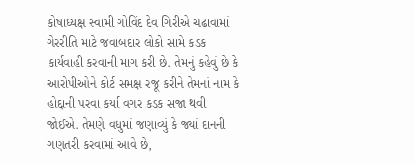કોષાધ્યક્ષ સ્વામી ગોવિંદ દેવ ગિરીએ ચઢાવામાં ગેરરીતિ માટે જવાબદાર લોકો સામે કડક કાર્યવાહી કરવાની માગ કરી છે. તેમનું કહેવું છે કે આરોપીઓને કોર્ટ સમક્ષ રજૂ કરીને તેમનાં નામ કે હોદ્દાની પરવા કર્યા વગર કડક સજા થવી જોઈએ. તેમણે વધુમાં જણાવ્યું કે જ્યાં દાનની ગણતરી કરવામાં આવે છે,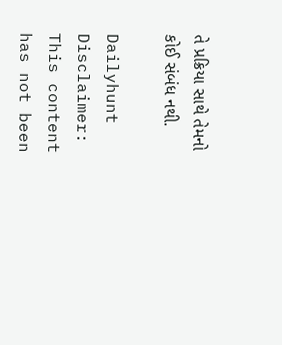તે પ્રક્રિયા સાથે તેમનો કોઈ સંબંધ નથી.

Dailyhunt
Disclaimer: This content has not been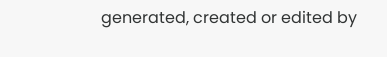generated, created or edited by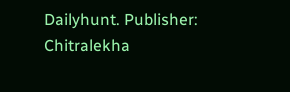Dailyhunt. Publisher: Chitralekha